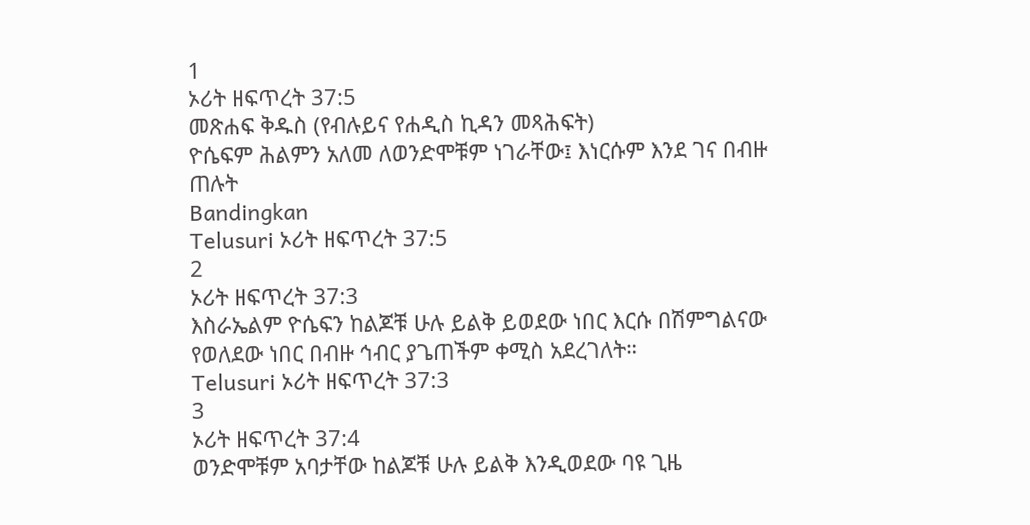1
ኦሪት ዘፍጥረት 37:5
መጽሐፍ ቅዱስ (የብሉይና የሐዲስ ኪዳን መጻሕፍት)
ዮሴፍም ሕልምን አለመ ለወንድሞቹም ነገራቸው፤ እነርሱም እንደ ገና በብዙ ጠሉት
Bandingkan
Telusuri ኦሪት ዘፍጥረት 37:5
2
ኦሪት ዘፍጥረት 37:3
እስራኤልም ዮሴፍን ከልጆቹ ሁሉ ይልቅ ይወደው ነበር እርሱ በሽምግልናው የወለደው ነበር በብዙ ኅብር ያጌጠችም ቀሚስ አደረገለት።
Telusuri ኦሪት ዘፍጥረት 37:3
3
ኦሪት ዘፍጥረት 37:4
ወንድሞቹም አባታቸው ከልጆቹ ሁሉ ይልቅ እንዲወደው ባዩ ጊዜ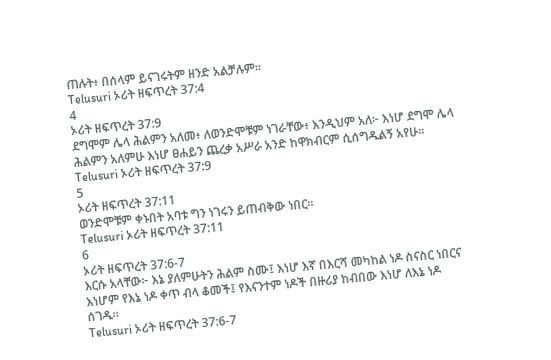ጠሉት፥ በሰላም ይናገሩትም ዘንድ አልቻሉም።
Telusuri ኦሪት ዘፍጥረት 37:4
4
ኦሪት ዘፍጥረት 37:9
ደግሞም ሌላ ሕልምን አለመ፥ ለወንድሞቹም ነገራቸው፥ እንዲህም አለ፦ እነሆ ደግሞ ሌላ ሕልምን አለምሁ እነሆ ፀሐይን ጨረቃ አሥራ አንድ ከዋክብርም ሲሰግዱልኝ አየሁ።
Telusuri ኦሪት ዘፍጥረት 37:9
5
ኦሪት ዘፍጥረት 37:11
ወንድሞቹም ቀኑበት አባቱ ግን ነገሩን ይጠብቅው ነበር።
Telusuri ኦሪት ዘፍጥረት 37:11
6
ኦሪት ዘፍጥረት 37:6-7
እርሱ አላቸው፦ እኔ ያለምሁትን ሕልም ስሙ፤ እነሆ እኛ በእርሻ መካከል ነዶ ስናስር ነበርና እነሆም የእኔ ነዶ ቀጥ ብላ ቆመች፤ የእናንተም ነዶች በዙሪያ ከብበው እነሆ ለእኔ ነዶ ሰገዱ።
Telusuri ኦሪት ዘፍጥረት 37:6-7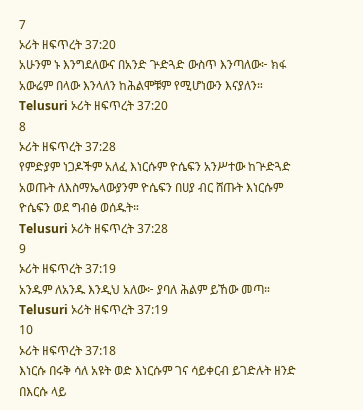7
ኦሪት ዘፍጥረት 37:20
አሁንም ኑ እንግደለውና በአንድ ጕድጓድ ውስጥ እንጣለው፦ ክፋ አውሬም በላው እንላለን ከሕልሞቹም የሚሆነውን እናያለን።
Telusuri ኦሪት ዘፍጥረት 37:20
8
ኦሪት ዘፍጥረት 37:28
የምድያም ነጋዶችም አለፈ እነርሱም ዮሴፍን አንሥተው ከጕድጓድ አወጡት ለእስማኤላውያንም ዮሴፍን በሀያ ብር ሸጡት እነርሱም ዮሴፍን ወደ ግብፅ ወሰዱት።
Telusuri ኦሪት ዘፍጥረት 37:28
9
ኦሪት ዘፍጥረት 37:19
አንዱም ለአንዱ እንዲህ አለው፦ ያባለ ሕልም ይኸው መጣ።
Telusuri ኦሪት ዘፍጥረት 37:19
10
ኦሪት ዘፍጥረት 37:18
እነርሱ በሩቅ ሳለ አዩት ወድ እነርሱም ገና ሳይቀርብ ይገድሉት ዘንድ በእርሱ ላይ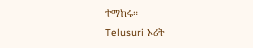ተማከሩ።
Telusuri ኦሪት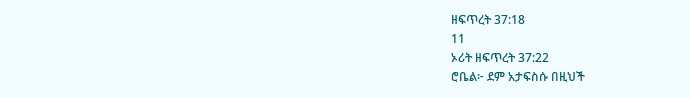ዘፍጥረት 37:18
11
ኦሪት ዘፍጥረት 37:22
ሮቤል፦ ደም አታፍስሱ በዚህች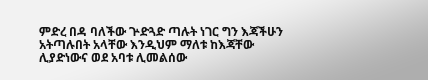ምድረ በዳ ባለችው ጕድጓድ ጣሉት ነገር ግን እጃችሁን አትጣሉበት አላቸው እንዲህም ማለቱ ከእጃቸው ሊያድነውና ወደ አባቱ ሊመልሰው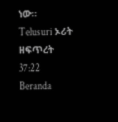ነው።
Telusuri ኦሪት ዘፍጥረት 37:22
Beranda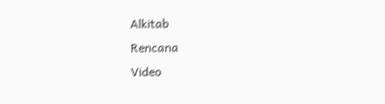Alkitab
Rencana
Video